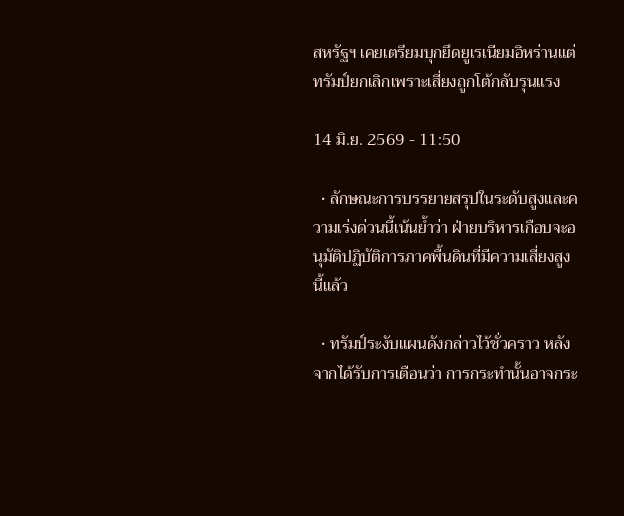สหรัฐฯ เคยเตรียมบุกยึดยูเรเนียมอิหร่านแต่ทรัมป์ยกเลิกเพราะเสี่ยงถูกโต้กลับรุนแรง

14 มิ.ย. 2569 - 11:50

  • ลักษณะการบรรยายสรุปในระดับสูงและความเร่งด่วนนี้เน้นย้ำว่า ฝ่ายบริหารเกือบจะอนุมัติปฏิบัติการภาคพื้นดินที่มีความเสี่ยงสูงนี้แล้ว

  • ทรัมป์ระงับแผนดังกล่าวไว้ชั่วคราว หลังจากได้รับการเตือนว่า การกระทำนั้นอาจกระ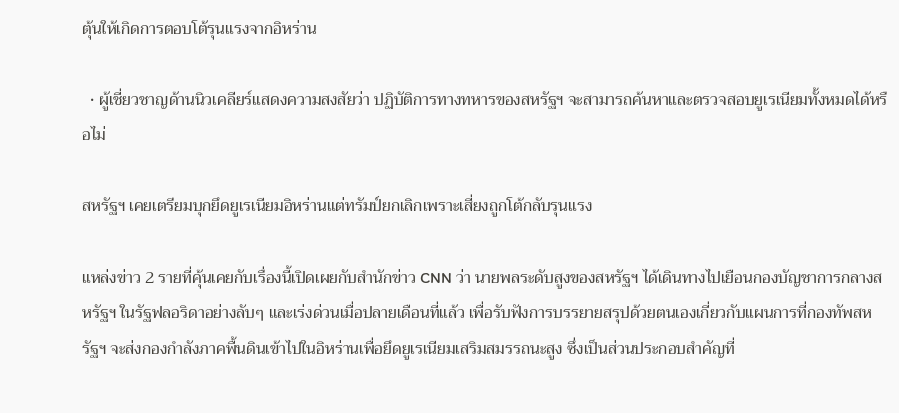ตุ้นให้เกิดการตอบโต้รุนแรงจากอิหร่าน

  • ผู้เชี่ยวชาญด้านนิวเคลียร์แสดงความสงสัยว่า ปฏิบัติการทางทหารของสหรัฐฯ จะสามารถค้นหาและตรวจสอบยูเรเนียมทั้งหมดได้หรือไม่

สหรัฐฯ เคยเตรียมบุกยึดยูเรเนียมอิหร่านแต่ทรัมป์ยกเลิกเพราะเสี่ยงถูกโต้กลับรุนแรง

แหล่งข่าว 2 รายที่คุ้นเคยกับเรื่องนี้เปิดเผยกับสำนักข่าว CNN ว่า นายพลระดับสูงของสหรัฐฯ ได้เดินทางไปเยือนกองบัญชาการกลางสหรัฐฯ ในรัฐฟลอริดาอย่างลับๆ และเร่งด่วนเมื่อปลายเดือนที่แล้ว เพื่อรับฟังการบรรยายสรุปด้วยตนเองเกี่ยวกับแผนการที่กองทัพสหรัฐฯ จะส่งกองกำลังภาคพื้นดินเข้าไปในอิหร่านเพื่อยึดยูเรเนียมเสริมสมรรถนะสูง ซึ่งเป็นส่วนประกอบสำคัญที่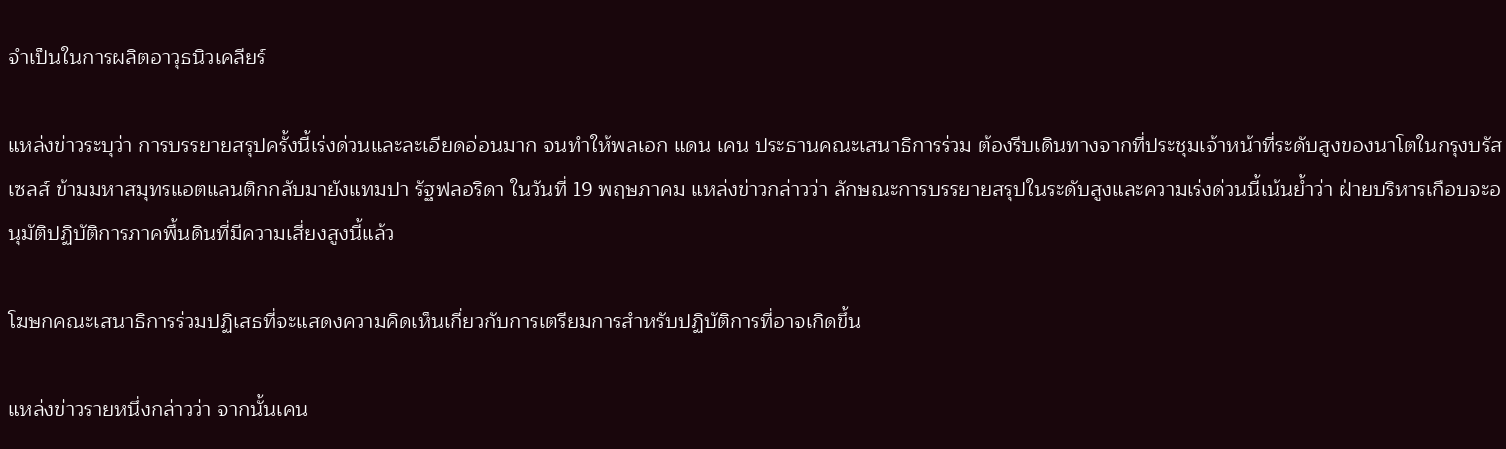จำเป็นในการผลิตอาวุธนิวเคลียร์

แหล่งข่าวระบุว่า การบรรยายสรุปครั้งนี้เร่งด่วนและละเอียดอ่อนมาก จนทำให้พลเอก แดน เคน ประธานคณะเสนาธิการร่วม ต้องรีบเดินทางจากที่ประชุมเจ้าหน้าที่ระดับสูงของนาโตในกรุงบรัสเซลส์ ข้ามมหาสมุทรแอตแลนติกกลับมายังแทมปา รัฐฟลอริดา ในวันที่ 19 พฤษภาคม แหล่งข่าวกล่าวว่า ลักษณะการบรรยายสรุปในระดับสูงและความเร่งด่วนนี้เน้นย้ำว่า ฝ่ายบริหารเกือบจะอนุมัติปฏิบัติการภาคพื้นดินที่มีความเสี่ยงสูงนี้แล้ว

โฆษกคณะเสนาธิการร่วมปฏิเสธที่จะแสดงความคิดเห็นเกี่ยวกับการเตรียมการสำหรับปฏิบัติการที่อาจเกิดขึ้น

แหล่งข่าวรายหนึ่งกล่าวว่า จากนั้นเคน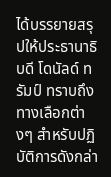ได้บรรยายสรุปให้ประธานาธิบดี โดนัลด์ ทรัมป์ ทราบถึงทางเลือกต่างๆ สำหรับปฏิบัติการดังกล่า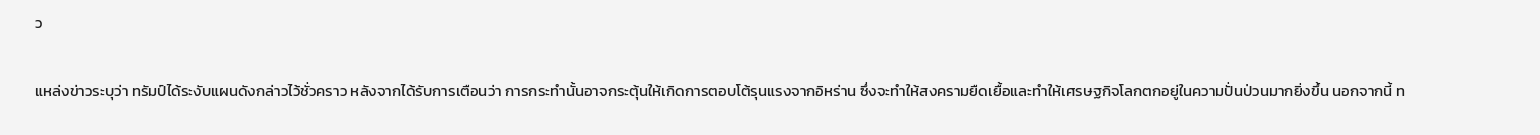ว

แหล่งข่าวระบุว่า ทรัมป์ได้ระงับแผนดังกล่าวไว้ชั่วคราว หลังจากได้รับการเตือนว่า การกระทำนั้นอาจกระตุ้นให้เกิดการตอบโต้รุนแรงจากอิหร่าน ซึ่งจะทำให้สงครามยืดเยื้อและทำให้เศรษฐกิจโลกตกอยู่ในความปั่นป่วนมากยิ่งขึ้น นอกจากนี้ ท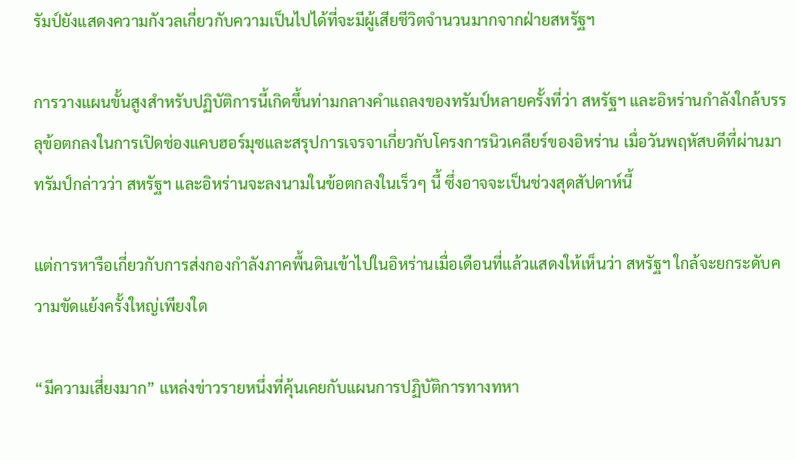รัมป์ยังแสดงความกังวลเกี่ยวกับความเป็นไปได้ที่จะมีผู้เสียชีวิตจำนวนมากจากฝ่ายสหรัฐฯ

การวางแผนขั้นสูงสำหรับปฏิบัติการนี้เกิดขึ้นท่ามกลางคำแถลงของทรัมป์หลายครั้งที่ว่า สหรัฐฯ และอิหร่านกำลังใกล้บรรลุข้อตกลงในการเปิดช่องแคบฮอร์มุซและสรุปการเจรจาเกี่ยวกับโครงการนิวเคลียร์ของอิหร่าน เมื่อวันพฤหัสบดีที่ผ่านมา ทรัมป์กล่าวว่า สหรัฐฯ และอิหร่านจะลงนามในข้อตกลงในเร็วๆ นี้ ซึ่งอาจจะเป็นช่วงสุดสัปดาห์นี้

แต่การหารือเกี่ยวกับการส่งกองกำลังภาคพื้นดินเข้าไปในอิหร่านเมื่อเดือนที่แล้วแสดงให้เห็นว่า สหรัฐฯ ใกล้จะยกระดับความขัดแย้งครั้งใหญ่เพียงใด

“มีความเสี่ยงมาก” แหล่งข่าวรายหนึ่งที่คุ้นเคยกับแผนการปฏิบัติการทางทหา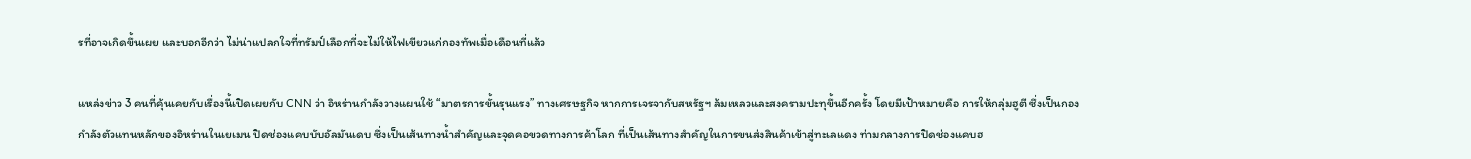รที่อาจเกิดขึ้นเผย และบอกอีกว่า ไม่น่าแปลกใจที่ทรัมป์เลือกที่จะไม่ให้ไฟเขียวแก่กองทัพเมื่อเดือนที่แล้ว

แหล่งข่าว 3 คนที่คุ้นเคยกับเรื่องนี้เปิดเผยกับ CNN ว่า อิหร่านกำลังวางแผนใช้ “มาตรการขั้นรุนแรง” ทางเศรษฐกิจ หากการเจรจากับสหรัฐฯ ล้มเหลวและสงครามปะทุขึ้นอีกครั้ง โดยมีเป้าหมายคือ การให้กลุ่มฮูตี ซึ่งเป็นกองกำลังตัวแทนหลักของอิหร่านในเยเมน ปิดช่องแคบบับอัลมันเดบ ซึ่งเป็นเส้นทางน้ำสำคัญและจุดคอขวดทางการค้าโลก ที่เป็นเส้นทางสำคัญในการขนส่งสินค้าเข้าสู่ทะเลแดง ท่ามกลางการปิดช่องแคบฮ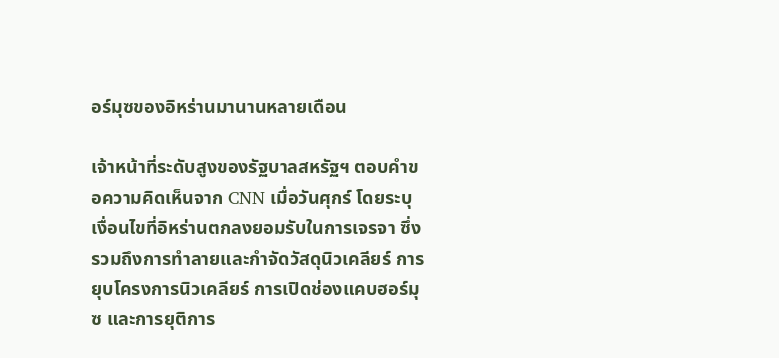อร์มุซของอิหร่านมานานหลายเดือน

เจ้าหน้าที่ระดับสูงของรัฐบาลสหรัฐฯ ตอบคำขอความคิดเห็นจาก CNN เมื่อวันศุกร์ โดยระบุเงื่อนไขที่อิหร่านตกลงยอมรับในการเจรจา ซึ่งรวมถึงการทำลายและกำจัดวัสดุนิวเคลียร์ การยุบโครงการนิวเคลียร์ การเปิดช่องแคบฮอร์มุซ และการยุติการ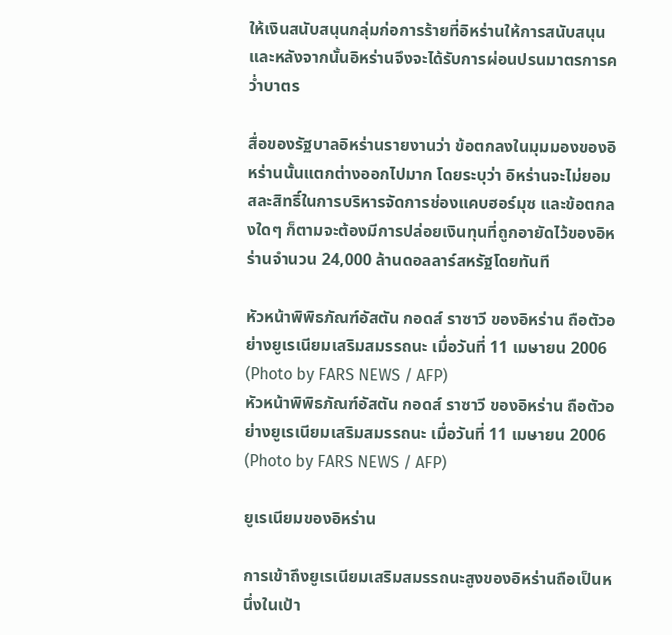ให้เงินสนับสนุนกลุ่มก่อการร้ายที่อิหร่านให้การสนับสนุน และหลังจากนั้นอิหร่านจึงจะได้รับการผ่อนปรนมาตรการคว่ำบาตร

สื่อของรัฐบาลอิหร่านรายงานว่า ข้อตกลงในมุมมองของอิหร่านนั้นแตกต่างออกไปมาก โดยระบุว่า อิหร่านจะไม่ยอมสละสิทธิ์ในการบริหารจัดการช่องแคบฮอร์มุซ และข้อตกลงใดๆ ก็ตามจะต้องมีการปล่อยเงินทุนที่ถูกอายัดไว้ของอิหร่านจำนวน 24,000 ล้านดอลลาร์สหรัฐโดยทันที

หัวหน้าพิพิธภัณฑ์อัสตัน กอดส์ ราซาวี ของอิหร่าน ถือตัวอย่างยูเรเนียมเสริมสมรรถนะ เมื่อวันที่ 11 เมษายน 2006 (Photo by FARS NEWS / AFP)
หัวหน้าพิพิธภัณฑ์อัสตัน กอดส์ ราซาวี ของอิหร่าน ถือตัวอย่างยูเรเนียมเสริมสมรรถนะ เมื่อวันที่ 11 เมษายน 2006 (Photo by FARS NEWS / AFP)

ยูเรเนียมของอิหร่าน

การเข้าถึงยูเรเนียมเสริมสมรรถนะสูงของอิหร่านถือเป็นหนึ่งในเป้า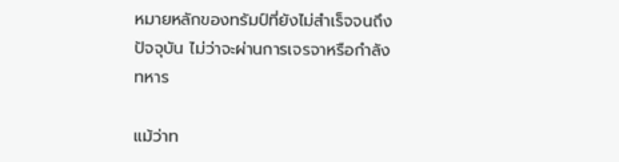หมายหลักของทรัมป์ที่ยังไม่สำเร็จจนถึงปัจจุบัน ไม่ว่าจะผ่านการเจรจาหรือกำลังทหาร

แม้ว่าท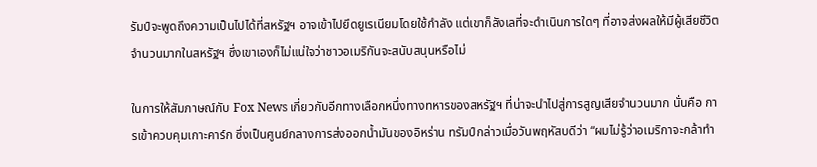รัมป์จะพูดถึงความเป็นไปได้ที่สหรัฐฯ อาจเข้าไปยึดยูเรเนียมโดยใช้กำลัง แต่เขาก็ลังเลที่จะดำเนินการใดๆ ที่อาจส่งผลให้มีผู้เสียชีวิตจำนวนมากในสหรัฐฯ ซึ่งเขาเองก็ไม่แน่ใจว่าชาวอเมริกันจะสนับสนุนหรือไม่

ในการให้สัมภาษณ์กับ Fox News เกี่ยวกับอีกทางเลือกหนึ่งทางทหารของสหรัฐฯ ที่น่าจะนำไปสู่การสูญเสียจำนวนมาก นั่นคือ การเข้าควบคุมเกาะคาร์ก ซึ่งเป็นศูนย์กลางการส่งออกน้ำมันของอิหร่าน ทรัมป์กล่าวเมื่อวันพฤหัสบดีว่า “ผมไม่รู้ว่าอเมริกาจะกล้าทำ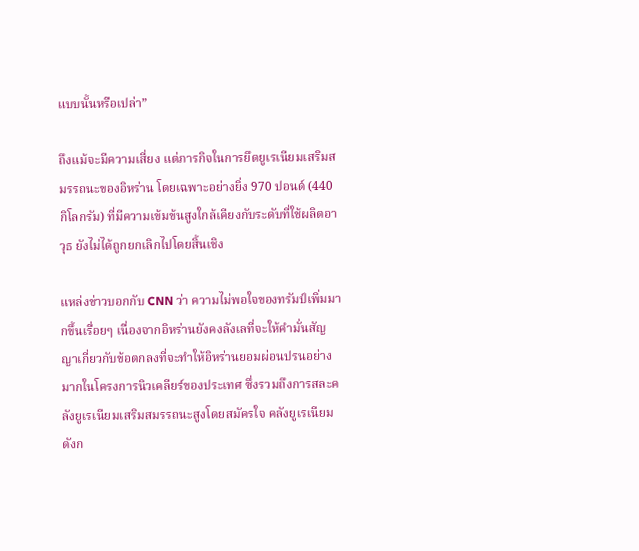แบบนั้นหรือเปล่า”

ถึงแม้จะมีความเสี่ยง แต่ภารกิจในการยึดยูเรเนียมเสริมสมรรถนะของอิหร่าน โดยเฉพาะอย่างยิ่ง 970 ปอนด์ (440 กิโลกรัม) ที่มีความเข้มข้นสูงใกล้เคียงกับระดับที่ใช้ผลิตอาวุธ ยังไม่ได้ถูกยกเลิกไปโดยสิ้นเชิง

แหล่งข่าวบอกกับ CNN ว่า ความไม่พอใจของทรัมป์เพิ่มมากขึ้นเรื่อยๆ เนื่องจากอิหร่านยังคงลังเลที่จะให้คำมั่นสัญญาเกี่ยวกับข้อตกลงที่จะทำให้อิหร่านยอมผ่อนปรนอย่างมากในโครงการนิวเคลียร์ของประเทศ ซึ่งรวมถึงการสละคลังยูเรเนียมเสริมสมรรถนะสูงโดยสมัครใจ คลังยูเรเนียมดังก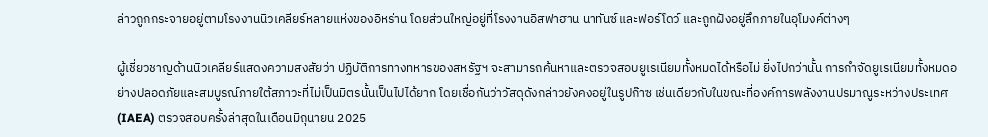ล่าวถูกกระจายอยู่ตามโรงงานนิวเคลียร์หลายแห่งของอิหร่าน โดยส่วนใหญ่อยู่ที่โรงงานอิสฟาฮาน นาทันซ์ และฟอร์โดว์ และถูกฝังอยู่ลึกภายในอุโมงค์ต่างๆ

ผู้เชี่ยวชาญด้านนิวเคลียร์แสดงความสงสัยว่า ปฏิบัติการทางทหารของสหรัฐฯ จะสามารถค้นหาและตรวจสอบยูเรเนียมทั้งหมดได้หรือไม่ ยิ่งไปกว่านั้น การกำจัดยูเรเนียมทั้งหมดอย่างปลอดภัยและสมบูรณ์ภายใต้สภาวะที่ไม่เป็นมิตรนั้นเป็นไปได้ยาก โดยเชื่อกันว่าวัสดุดังกล่าวยังคงอยู่ในรูปก๊าซ เช่นเดียวกับในขณะที่องค์การพลังงานปรมาณูระหว่างประเทศ (IAEA) ตรวจสอบครั้งล่าสุดในเดือนมิถุนายน 2025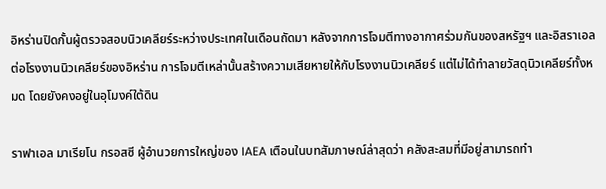อิหร่านปิดกั้นผู้ตรวจสอบนิวเคลียร์ระหว่างประเทศในเดือนถัดมา หลังจากการโจมตีทางอากาศร่วมกันของสหรัฐฯ และอิสราเอลต่อโรงงานนิวเคลียร์ของอิหร่าน การโจมตีเหล่านั้นสร้างความเสียหายให้กับโรงงานนิวเคลียร์ แต่ไม่ได้ทำลายวัสดุนิวเคลียร์ทั้งหมด โดยยังคงอยู่ในอุโมงค์ใต้ดิน

ราฟาเอล มาเรียโน กรอสซี ผู้อำนวยการใหญ่ของ IAEA เตือนในบทสัมภาษณ์ล่าสุดว่า คลังสะสมที่มีอยู่สามารถทำ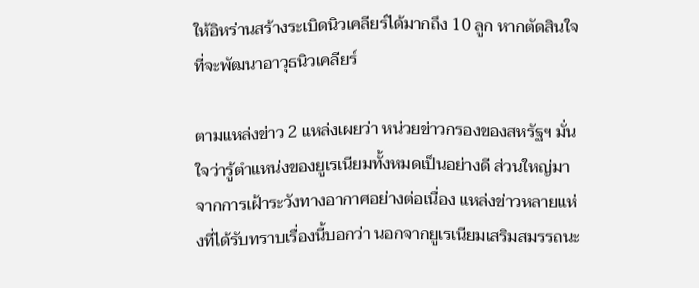ให้อิหร่านสร้างระเบิดนิวเคลียร์ได้มากถึง 10 ลูก หากตัดสินใจที่จะพัฒนาอาวุธนิวเคลียร์

ตามแหล่งข่าว 2 แหล่งเผยว่า หน่วยข่าวกรองของสหรัฐฯ มั่นใจว่ารู้ตำแหน่งของยูเรเนียมทั้งหมดเป็นอย่างดี ส่วนใหญ่มาจากการเฝ้าระวังทางอากาศอย่างต่อเนื่อง แหล่งข่าวหลายแห่งที่ได้รับทราบเรื่องนี้บอกว่า นอกจากยูเรเนียมเสริมสมรรถนะ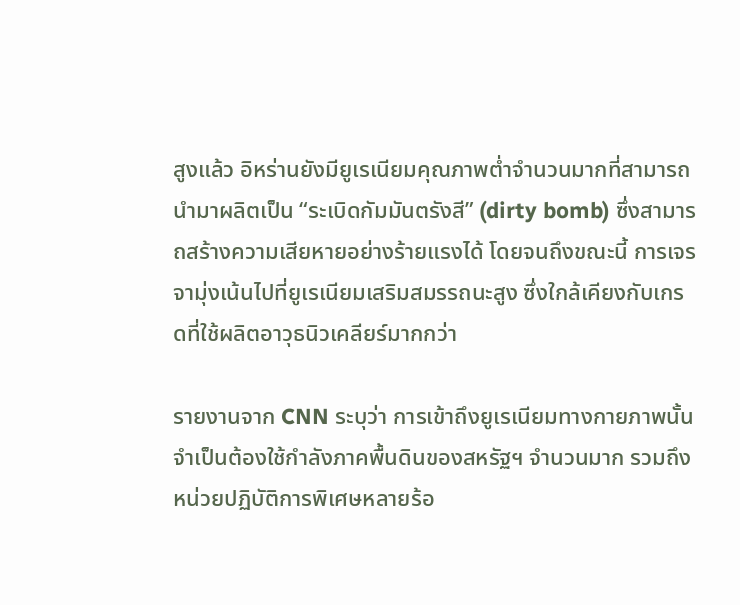สูงแล้ว อิหร่านยังมียูเรเนียมคุณภาพต่ำจำนวนมากที่สามารถนำมาผลิตเป็น “ระเบิดกัมมันตรังสี” (dirty bomb) ซึ่งสามารถสร้างความเสียหายอย่างร้ายแรงได้ โดยจนถึงขณะนี้ การเจรจามุ่งเน้นไปที่ยูเรเนียมเสริมสมรรถนะสูง ซึ่งใกล้เคียงกับเกรดที่ใช้ผลิตอาวุธนิวเคลียร์มากกว่า

รายงานจาก CNN ระบุว่า การเข้าถึงยูเรเนียมทางกายภาพนั้นจำเป็นต้องใช้กำลังภาคพื้นดินของสหรัฐฯ จำนวนมาก รวมถึงหน่วยปฏิบัติการพิเศษหลายร้อ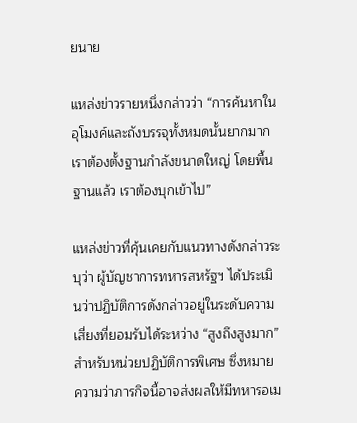ยนาย

แหล่งข่าวรายหนึ่งกล่าวว่า “การค้นหาในอุโมงค์และถังบรรจุทั้งหมดนั้นยากมาก เราต้องตั้งฐานกำลังขนาดใหญ่ โดยพื้นฐานแล้ว เราต้องบุกเข้าไป”

แหล่งข่าวที่คุ้นเคยกับแนวทางดังกล่าวระบุว่า ผู้บัญชาการทหารสหรัฐฯ ได้ประเมินว่าปฏิบัติการดังกล่าวอยู่ในระดับความเสี่ยงที่ยอมรับได้ระหว่าง “สูงถึงสูงมาก” สำหรับหน่วยปฏิบัติการพิเศษ ซึ่งหมายความว่าภารกิจนี้อาจส่งผลให้มีทหารอเม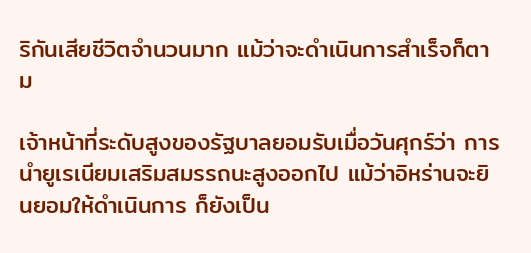ริกันเสียชีวิตจำนวนมาก แม้ว่าจะดำเนินการสำเร็จก็ตาม

เจ้าหน้าที่ระดับสูงของรัฐบาลยอมรับเมื่อวันศุกร์ว่า การนำยูเรเนียมเสริมสมรรถนะสูงออกไป แม้ว่าอิหร่านจะยินยอมให้ดำเนินการ ก็ยังเป็น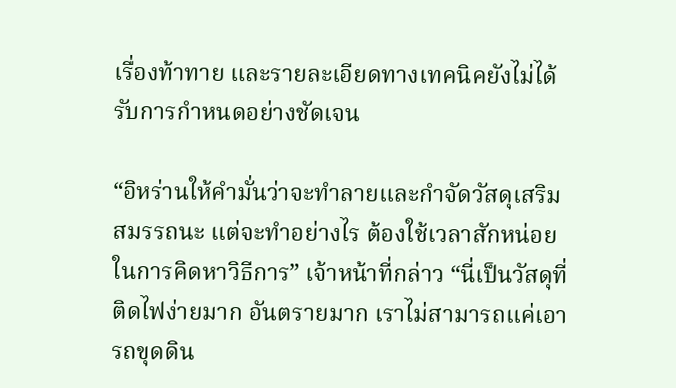เรื่องท้าทาย และรายละเอียดทางเทคนิคยังไม่ได้รับการกำหนดอย่างชัดเจน

“อิหร่านให้คำมั่นว่าจะทำลายและกำจัดวัสดุเสริมสมรรถนะ แต่จะทำอย่างไร ต้องใช้เวลาสักหน่อยในการคิดหาวิธีการ” เจ้าหน้าที่กล่าว “นี่เป็นวัสดุที่ติดไฟง่ายมาก อันตรายมาก เราไม่สามารถแค่เอารถขุดดิน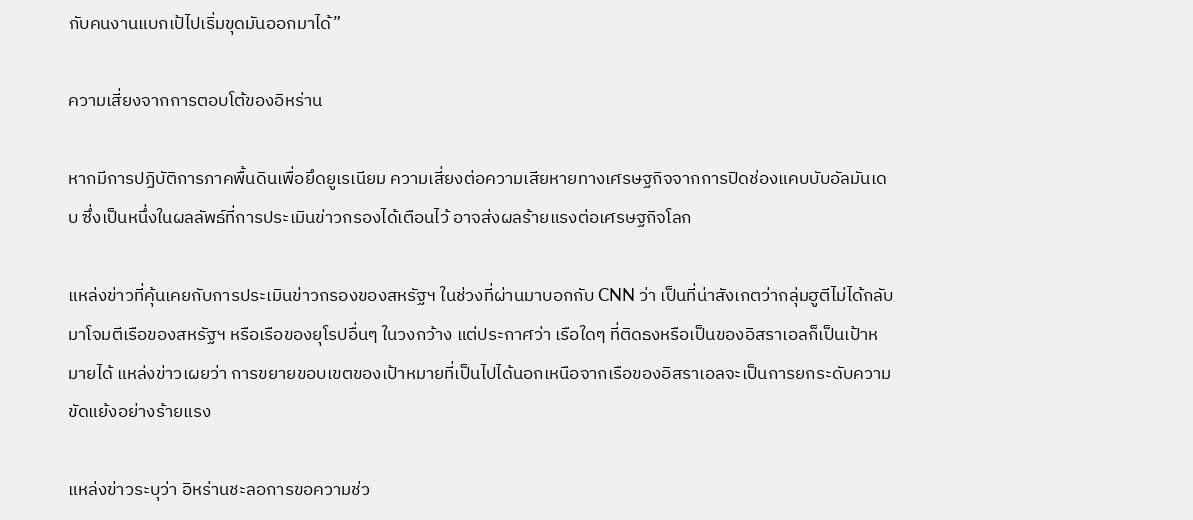กับคนงานแบกเป้ไปเริ่มขุดมันออกมาได้”

ความเสี่ยงจากการตอบโต้ของอิหร่าน

หากมีการปฏิบัติการภาคพื้นดินเพื่อยึดยูเรเนียม ความเสี่ยงต่อความเสียหายทางเศรษฐกิจจากการปิดช่องแคบบับอัลมันเดบ ซึ่งเป็นหนึ่งในผลลัพธ์ที่การประเมินข่าวกรองได้เตือนไว้ อาจส่งผลร้ายแรงต่อเศรษฐกิจโลก

แหล่งข่าวที่คุ้นเคยกับการประเมินข่าวกรองของสหรัฐฯ ในช่วงที่ผ่านมาบอกกับ CNN ว่า เป็นที่น่าสังเกตว่ากลุ่มฮูตีไม่ได้กลับมาโจมตีเรือของสหรัฐฯ หรือเรือของยุโรปอื่นๆ ในวงกว้าง แต่ประกาศว่า เรือใดๆ ที่ติดธงหรือเป็นของอิสราเอลก็เป็นเป้าหมายได้ แหล่งข่าวเผยว่า การขยายขอบเขตของเป้าหมายที่เป็นไปได้นอกเหนือจากเรือของอิสราเอลจะเป็นการยกระดับความขัดแย้งอย่างร้ายแรง

แหล่งข่าวระบุว่า อิหร่านชะลอการขอความช่ว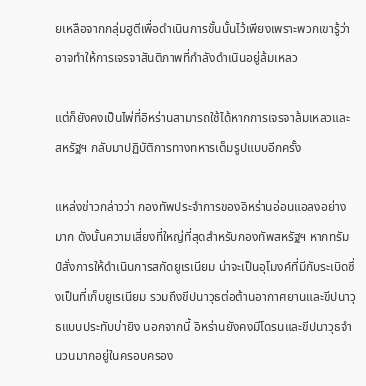ยเหลือจากกลุ่มฮูตีเพื่อดำเนินการขั้นนั้นไว้เพียงเพราะพวกเขารู้ว่าอาจทำให้การเจรจาสันติภาพที่กำลังดำเนินอยู่ล้มเหลว

แต่ก็ยังคงเป็นไพ่ที่อิหร่านสามารถใช้ได้หากการเจรจาล้มเหลวและสหรัฐฯ กลับมาปฏิบัติการทางทหารเต็มรูปแบบอีกครั้ง

แหล่งข่าวกล่าวว่า กองทัพประจำการของอิหร่านอ่อนแอลงอย่างมาก ดังนั้นความเสี่ยงที่ใหญ่ที่สุดสำหรับกองทัพสหรัฐฯ หากทรัมป์สั่งการให้ดำเนินการสกัดยูเรเนียม น่าจะเป็นอุโมงค์ที่มีกับระเบิดซึ่งเป็นที่เก็บยูเรเนียม รวมถึงขีปนาวุธต่อต้านอากาศยานและขีปนาวุธแบบประทับบ่ายิง นอกจากนี้ อิหร่านยังคงมีโดรนและขีปนาวุธจำนวนมากอยู่ในครอบครอง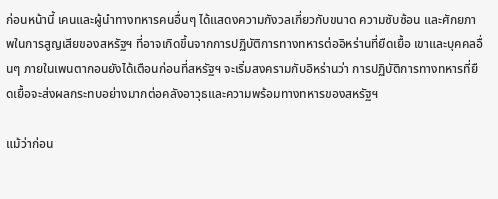ก่อนหน้านี้ เคนและผู้นำทางทหารคนอื่นๆ ได้แสดงความกังวลเกี่ยวกับขนาด ความซับซ้อน และศักยภาพในการสูญเสียของสหรัฐฯ ที่อาจเกิดขึ้นจากการปฏิบัติการทางทหารต่ออิหร่านที่ยืดเยื้อ เขาและบุคคลอื่นๆ ภายในเพนตากอนยังได้เตือนก่อนที่สหรัฐฯ จะเริ่มสงครามกับอิหร่านว่า การปฏิบัติการทางทหารที่ยืดเยื้อจะส่งผลกระทบอย่างมากต่อคลังอาวุธและความพร้อมทางทหารของสหรัฐฯ

แม้ว่าก่อน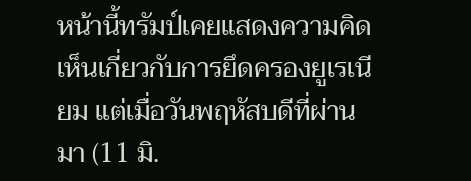หน้านี้ทรัมป์เคยแสดงความคิดเห็นเกี่ยวกับการยึดครองยูเรเนียม แต่เมื่อวันพฤหัสบดีที่ผ่านมา (11 มิ.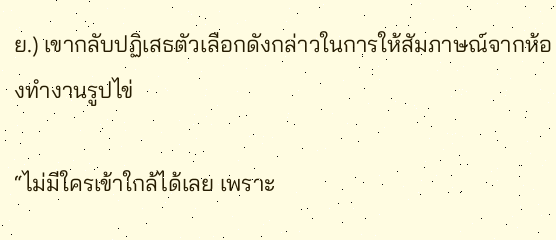ย.) เขากลับปฏิเสธตัวเลือกดังกล่าวในการให้สัมภาษณ์จากห้องทำงานรูปไข่

“ไม่มีใครเข้าใกล้ได้เลย เพราะ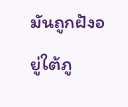มันถูกฝังอยู่ใต้ภู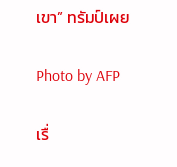เขา” ทรัมป์เผย

Photo by AFP

เรื่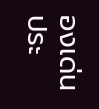องเด่นประ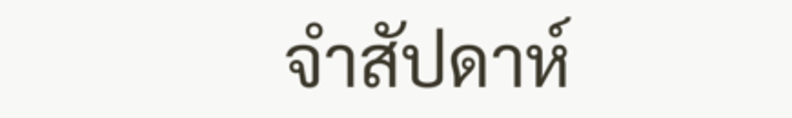จำสัปดาห์